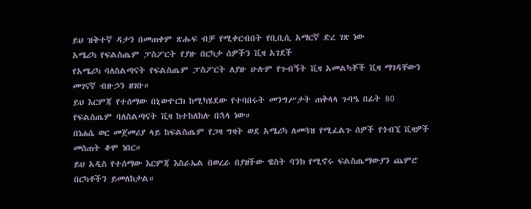ይህ ዝቅተኛ ዳታን በመጠቀም ጽሑፍ ብቻ የሚቀርብበት የቢቢሲ አማርኛ ድረ ገጽ ነው
አሜሪካ የፍልስጤም ፓስፖርት የያዙ በርካታ ሰዎችን ቪዛ አገደች
የአሜሪካ ባለስልጣናት የፍልስጤም ፓስፖርት ለያዙ ሁሉም የጉብኝት ቪዛ አመልካቾች ቪዛ ማገዳቸውን መገናኛ ብዙኃን ዘገቡ።
ይህ እርምጃ የተሰማው በኒውዮርክ ከሚካሄደው የተባበሩት መንግሥታት ጠቅላላ ጉባዔ በፊት 80 የፍልስጤም ባለስልጣናት ቪዛ ከተከለከሉ በኋላ ነው።
በነሐሴ ወር መጀመሪያ ላይ ከፍልስጤም የጋዛ ግዛት ወደ አሜሪካ ለመጓዝ የሚፈልጉ ሰዎች የጎብኚ ቪዛዎች መስጠት ቆሞ ነበር።
ይህ አዲስ የተሰማው እርምጃ እስራኤል በወረራ በያዘችው ዌስት ባንክ የሚኖሩ ፍልስጤማውያን ጨምሮ በርካቶችን ይመለከታል።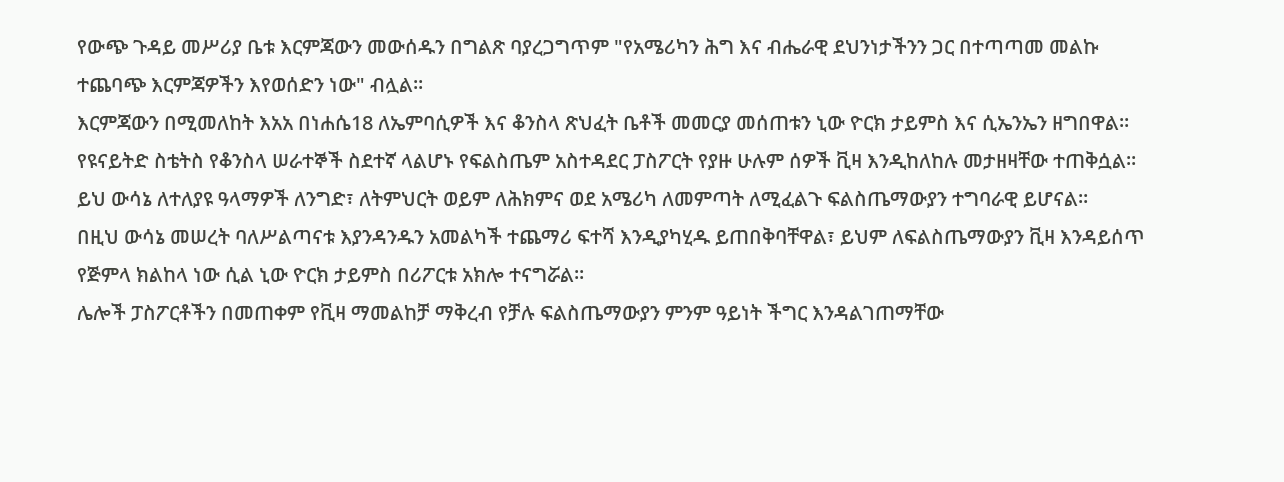የውጭ ጉዳይ መሥሪያ ቤቱ እርምጃውን መውሰዱን በግልጽ ባያረጋግጥም "የአሜሪካን ሕግ እና ብሔራዊ ደህንነታችንን ጋር በተጣጣመ መልኩ ተጨባጭ እርምጃዎችን እየወሰድን ነው" ብሏል።
እርምጃውን በሚመለከት እአአ በነሐሴ18 ለኤምባሲዎች እና ቆንስላ ጽህፈት ቤቶች መመርያ መሰጠቱን ኒው ዮርክ ታይምስ እና ሲኤንኤን ዘግበዋል።
የዩናይትድ ስቴትስ የቆንስላ ሠራተኞች ስደተኛ ላልሆኑ የፍልስጤም አስተዳደር ፓስፖርት የያዙ ሁሉም ሰዎች ቪዛ እንዲከለከሉ መታዘዛቸው ተጠቅሷል።
ይህ ውሳኔ ለተለያዩ ዓላማዎች ለንግድ፣ ለትምህርት ወይም ለሕክምና ወደ አሜሪካ ለመምጣት ለሚፈልጉ ፍልስጤማውያን ተግባራዊ ይሆናል።
በዚህ ውሳኔ መሠረት ባለሥልጣናቱ እያንዳንዱን አመልካች ተጨማሪ ፍተሻ እንዲያካሂዱ ይጠበቅባቸዋል፣ ይህም ለፍልስጤማውያን ቪዛ እንዳይሰጥ የጅምላ ክልከላ ነው ሲል ኒው ዮርክ ታይምስ በሪፖርቱ አክሎ ተናግሯል።
ሌሎች ፓስፖርቶችን በመጠቀም የቪዛ ማመልከቻ ማቅረብ የቻሉ ፍልስጤማውያን ምንም ዓይነት ችግር እንዳልገጠማቸው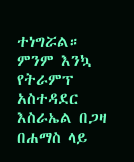ተነግሯል።
ምንም እንኳ የትራምፕ አስተዳደር እስራኤል በጋዛ በሐማስ ላይ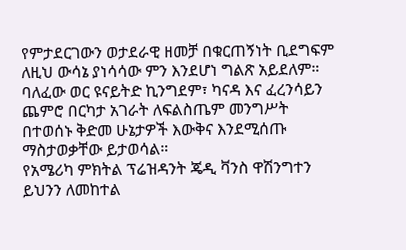የምታደርገውን ወታደራዊ ዘመቻ በቁርጠኝነት ቢደግፍም ለዚህ ውሳኔ ያነሳሳው ምን እንደሆነ ግልጽ አይደለም።
ባለፈው ወር ዩናይትድ ኪንግደም፣ ካናዳ እና ፈረንሳይን ጨምሮ በርካታ አገራት ለፍልስጤም መንግሥት በተወሰኑ ቅድመ ሁኔታዎች እውቅና እንደሚሰጡ ማስታወቃቸው ይታወሳል።
የአሜሪካ ምክትል ፕሬዝዳንት ጄዲ ቫንስ ዋሽንግተን ይህንን ለመከተል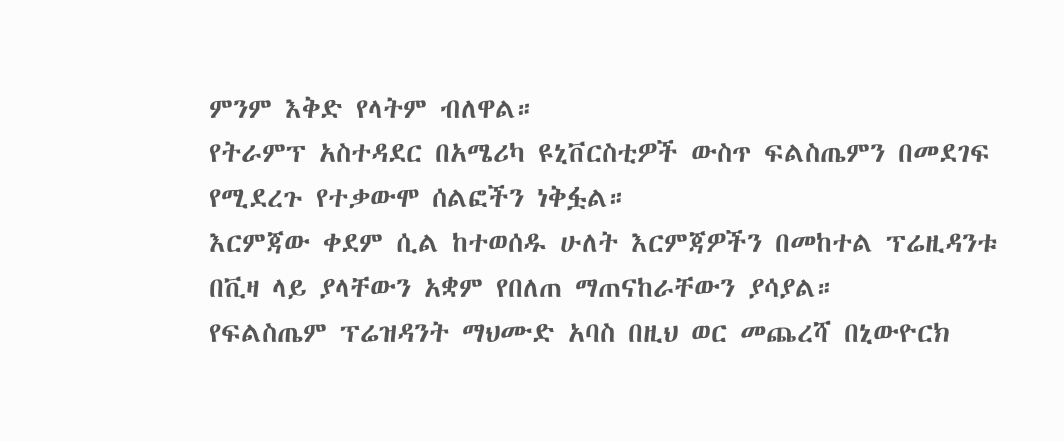ምንም እቅድ የላትም ብለዋል።
የትራምፕ አስተዳደር በአሜሪካ ዩኒቨርስቲዎች ውስጥ ፍልስጤምን በመደገፍ የሚደረጉ የተቃውሞ ሰልፎችን ነቅፏል።
እርምጃው ቀደም ሲል ከተወሰዱ ሁለት እርምጃዎችን በመከተል ፕሬዚዳንቱ በቪዛ ላይ ያላቸውን አቋም የበለጠ ማጠናከራቸውን ያሳያል።
የፍልስጤም ፕሬዝዳንት ማህሙድ አባስ በዚህ ወር መጨረሻ በኒውዮርክ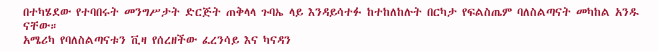በተካሄደው የተባበሩት መንግሥታት ድርጅት ጠቅላላ ጉባኤ ላይ እንዳይሳተፉ ከተከለከሉት በርካታ የፍልስጤም ባለስልጣናት መካከል አንዱ ናቸው።
አሜሪካ የባለስልጣናቱን ቪዛ የሰረዘችው ፈረንሳይ እና ካናዳን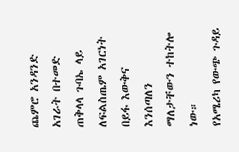ጨምሮ አንዳንድ አገራት በተመድ ጠቅላላ ጉባኤ ላይ ለፍልስጤም አገርነት በይፋ እውቅና እንሰጣለን ማለታቸውን ተከትሎ ነው።
የአሜሪካ የውጭ ጉዳይ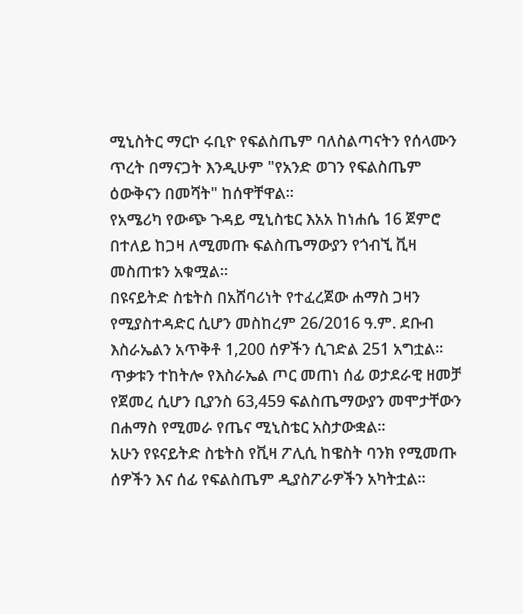ሚኒስትር ማርኮ ሩቢዮ የፍልስጤም ባለስልጣናትን የሰላሙን ጥረት በማናጋት እንዲሁም "የአንድ ወገን የፍልስጤም ዕውቅናን በመሻት" ከሰዋቸዋል።
የአሜሪካ የውጭ ጉዳይ ሚኒስቴር እአአ ከነሐሴ 16 ጀምሮ በተለይ ከጋዛ ለሚመጡ ፍልስጤማውያን የጎብኚ ቪዛ መስጠቱን አቁሟል።
በዩናይትድ ስቴትስ በአሸባሪነት የተፈረጀው ሐማስ ጋዛን የሚያስተዳድር ሲሆን መስከረም 26/2016 ዓ.ም. ደቡብ እስራኤልን አጥቅቶ 1,200 ሰዎችን ሲገድል 251 አግቷል።
ጥቃቱን ተከትሎ የእስራኤል ጦር መጠነ ሰፊ ወታደራዊ ዘመቻ የጀመረ ሲሆን ቢያንስ 63,459 ፍልስጤማውያን መሞታቸውን በሐማስ የሚመራ የጤና ሚኒስቴር አስታውቋል።
አሁን የዩናይትድ ስቴትስ የቪዛ ፖሊሲ ከዌስት ባንክ የሚመጡ ሰዎችን እና ሰፊ የፍልስጤም ዲያስፖራዎችን አካትቷል።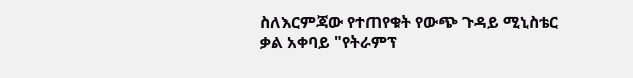ስለእርምጃው የተጠየቁት የውጭ ጉዳይ ሚኒስቴር ቃል አቀባይ "የትራምፕ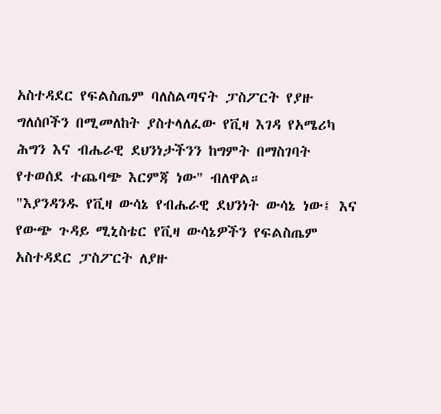አስተዳደር የፍልስጤም ባለስልጣናት ፓስፖርት የያዙ ግለሰቦችን በሚመለከት ያስተላለፈው የቪዛ እገዳ የአሜሪካ ሕግን እና ብሔራዊ ደህንነታችንን ከግምት በማስገባት የተወሰደ ተጨባጭ እርምጃ ነው" ብለዋል።
"እያንዳንዱ የቪዛ ውሳኔ የብሔራዊ ደህንነት ውሳኔ ነው፤ እና የውጭ ጉዳይ ሚኒስቴር የቪዛ ውሳኔዎችን የፍልስጤም አስተዳደር ፓስፖርት ለያዙ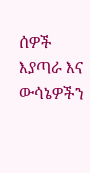ሰዎች እያጣራ እና ውሳኔዎችን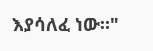እያሳለፈ ነው።"